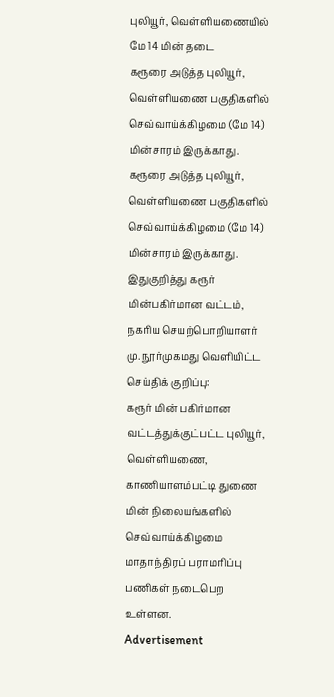புலியூர், வெள்ளியணையில் மே 14 மின் தடை
கரூரை அடுத்த புலியூர், வெள்ளியணை பகுதிகளில் செவ்வாய்க்கிழமை (மே 14) மின்சாரம் இருக்காது.
கரூரை அடுத்த புலியூர், வெள்ளியணை பகுதிகளில் செவ்வாய்க்கிழமை (மே 14) மின்சாரம் இருக்காது.
இதுகுறித்து கரூர் மின்பகிர்மான வட்டம், நகரிய செயற்பொறியாளர் மு. நூர்முகமது வெளியிட்ட செய்திக் குறிப்பு:
கரூர் மின் பகிர்மான வட்டத்துக்குட்பட்ட புலியூர், வெள்ளியணை, காணியாளம்பட்டி துணை மின் நிலையங்களில் செவ்வாய்க்கிழமை மாதாந்திரப் பராமரிப்பு பணிகள் நடைபெற உள்ளன.
Advertisement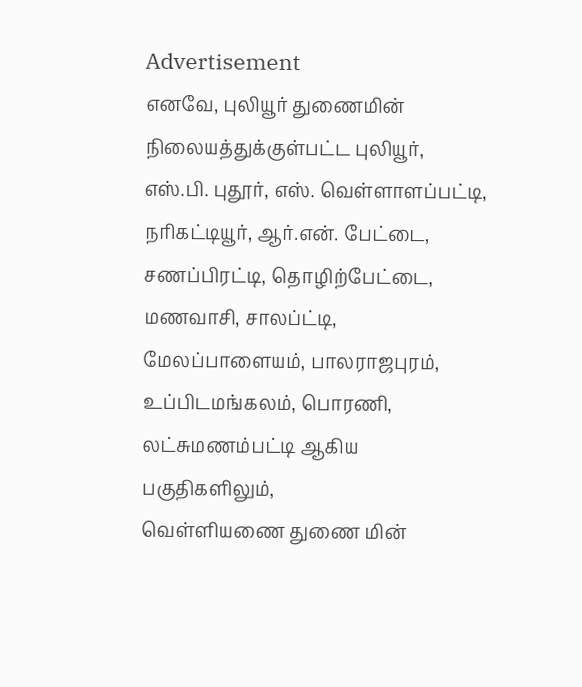Advertisement
எனவே, புலியூர் துணைமின் நிலையத்துக்குள்பட்ட புலியூர், எஸ்.பி. புதூர், எஸ். வெள்ளாளப்பட்டி, நரிகட்டியூர், ஆர்.என். பேட்டை, சணப்பிரட்டி, தொழிற்பேட்டை, மணவாசி, சாலப்ட்டி, மேலப்பாளையம், பாலராஜபுரம், உப்பிடமங்கலம், பொரணி, லட்சுமணம்பட்டி ஆகிய பகுதிகளிலும்,
வெள்ளியணை துணை மின்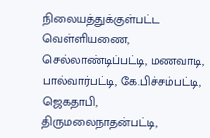நிலையத்துக்குள்பட்ட வெள்ளியணை, செல்லாண்டிப்பட்டி, மணவாடி, பால்வார்பட்டி, கே.பிச்சம்பட்டி, ஜெகதாபி, திருமலைநாதன்பட்டி,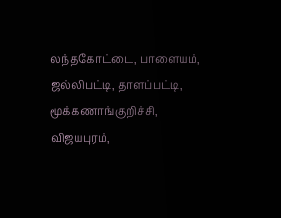லந்தகோட்டை, பாளையம், ஜல்லிபட்டி, தாளப்பட்டி, மூக்கணாங்குறிச்சி, விஜயபுரம்,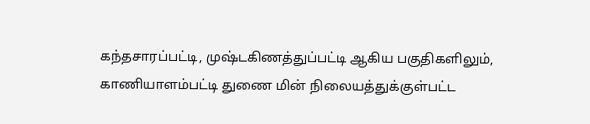கந்தசாரப்பட்டி, முஷ்டகிணத்துப்பட்டி ஆகிய பகுதிகளிலும்,
காணியாளம்பட்டி துணை மின் நிலையத்துக்குள்பட்ட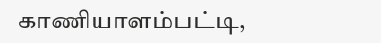காணியாளம்பட்டி,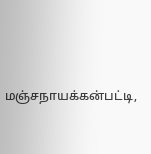மஞ்சநாயக்கன்பட்டி,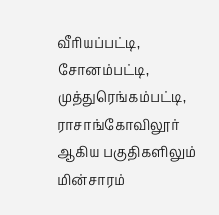வீரியப்பட்டி, சோனம்பட்டி, முத்துரெங்கம்பட்டி, ராசாங்கோவிலூர் ஆகிய பகுதிகளிலும் மின்சாரம்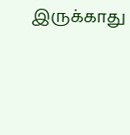இருக்காது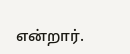என்றார்.